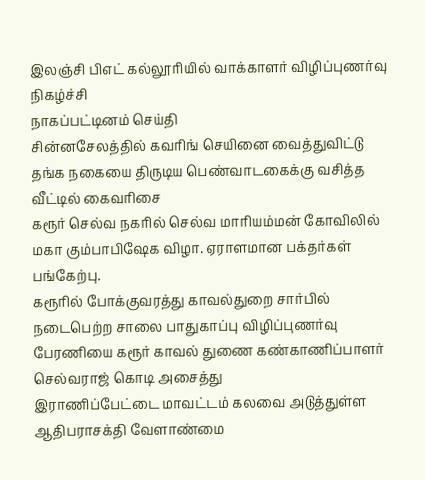இலஞ்சி பிஎட் கல்லூரியில் வாக்காளர் விழிப்புணர்வு நிகழ்ச்சி
நாகப்பட்டினம் செய்தி
சின்னசேலத்தில் கவரிங் செயினை வைத்துவிட்டு தங்க நகையை திருடிய பெண்வாடகைக்கு வசித்த வீட்டில் கைவரிசை
கரூர் செல்வ நகரில் செல்வ மாரியம்மன் கோவிலில் மகா கும்பாபிஷேக விழா. ஏராளமான பக்தர்கள் பங்கேற்பு.
கரூரில் போக்குவரத்து காவல்துறை சார்பில் நடைபெற்ற சாலை பாதுகாப்பு விழிப்புணர்வு பேரணியை கரூர் காவல் துணை கண்காணிப்பாளர் செல்வராஜ் கொடி அசைத்து
இராணிப்பேட்டை மாவட்டம் கலவை அடுத்துள்ள ஆதிபராசக்தி வேளாண்மை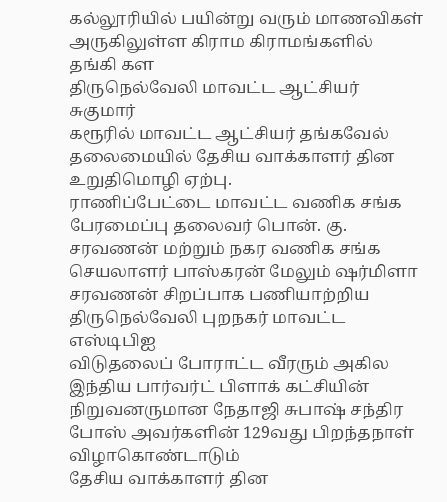கல்லூரியில் பயின்று வரும் மாணவிகள் அருகிலுள்ள கிராம கிராமங்களில் தங்கி கள
திருநெல்வேலி மாவட்ட ஆட்சியர் சுகுமார்
கரூரில் மாவட்ட ஆட்சியர் தங்கவேல் தலைமையில் தேசிய வாக்காளர் தின உறுதிமொழி ஏற்பு.
ராணிப்பேட்டை மாவட்ட வணிக சங்க பேரமைப்பு தலைவர் பொன். கு. சரவணன் மற்றும் நகர வணிக சங்க செயலாளர் பாஸ்கரன் மேலும் ஷர்மிளா சரவணன் சிறப்பாக பணியாற்றிய
திருநெல்வேலி புறநகர் மாவட்ட எஸ்டிபிஐ
விடுதலைப் போராட்ட வீரரும் அகில இந்திய பார்வர்ட் பிளாக் கட்சியின் நிறுவனருமான நேதாஜி சுபாஷ் சந்திர போஸ் அவர்களின் 129வது பிறந்தநாள் விழாகொண்டாடும்
தேசிய வாக்காளர் தின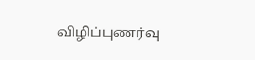விழிப்புணர்வு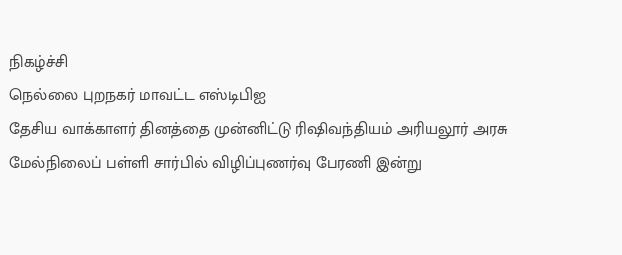நிகழ்ச்சி
நெல்லை புறநகர் மாவட்ட எஸ்டிபிஐ
தேசிய வாக்காளர் தினத்தை முன்னிட்டு ரிஷிவந்தியம் அரியலூர் அரசு மேல்நிலைப் பள்ளி சார்பில் விழிப்புணர்வு பேரணி இன்று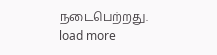நடைபெற்றது.
load more